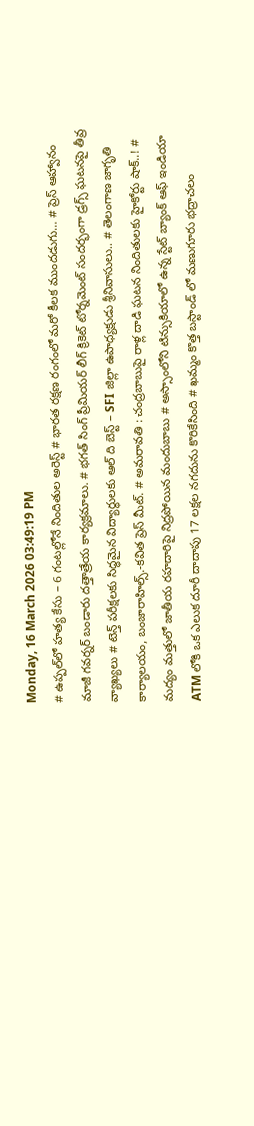Monday, 16 March 2026 03:49:19 PM
# ఉప్పల్‌లో హత్య కేసు – 6 గంటల్లోనే నిందితుల అరెస్ట్ # భారత రక్షణ రంగంలో మరో కీలక ముందడుగు… # ప్రెస్ ఆహ్వానం మాజీ గవర్నర్ బండారు దత్తాత్రేయ కార్యక్రమాలు. # భగత్ సింగ్ ప్రీమియర్ లీగ్ క్రికెట్ టోర్నమెంట్ సందర్భంగా డ్రగ్స్ ఘటనపై తీవ్ర వ్యాఖ్యలు # టెన్త్ పరీక్షలకు సిద్ధమైన విద్యార్థులకు ఆల్ ది బెస్ట్ – SFI జిల్లా ఉపాధ్యక్షుడు శ్రీనివాసులు.. # తెలంగాణ జాగృతి కార్యాలయం, బంజారాహిల్స్.-కవిత ప్రెస్ మీట్. # అమరావతి : చంద్రబాబుపై రాళ్ల దాడి ఘటన నిందితులకు హైకోర్టు షాక్..! # మద్యం మత్తులో జాతీయ రహదారిపై నిద్రపోయిన మందుబాబు # అస్సాంలోని టిన్సుకియాలో ఉన్న స్టేట్ బ్యాంక్ ఆఫ్ ఇండియా ATM లోకి ఒక ఎలుక దూరీ దాదాపు 17 లక్షల నగదును కొరికేసింది # ఖమ్మం కొత్త బస్టాండ్ లో మణుగూరు భద్రాచలం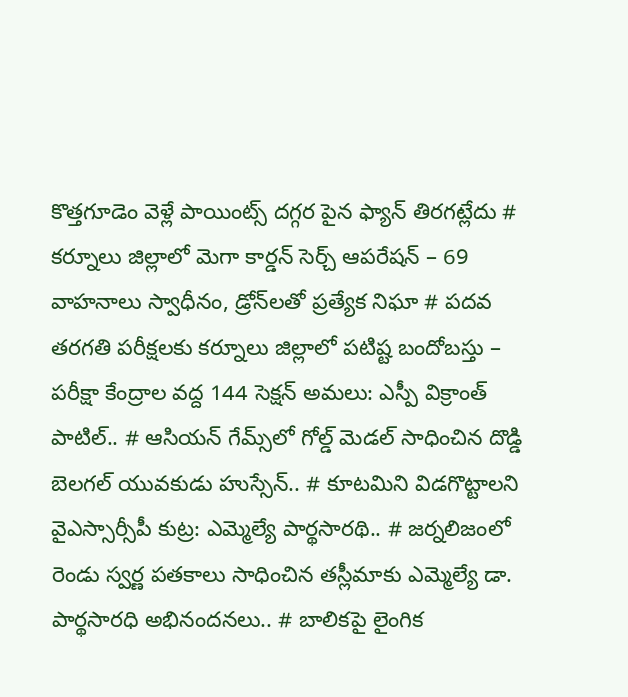కొత్తగూడెం వెళ్లే పాయింట్స్ దగ్గర పైన ఫ్యాన్ తిరగట్లేదు # కర్నూలు జిల్లాలో మెగా కార్డన్ సెర్చ్ ఆపరేషన్ – 69 వాహనాలు స్వాధీనం, డ్రోన్‌లతో ప్రత్యేక నిఘా # పదవ తరగతి పరీక్షలకు కర్నూలు జిల్లాలో పటిష్ట బందోబస్తు – పరీక్షా కేంద్రాల వద్ద 144 సెక్షన్ అమలు: ఎస్పీ విక్రాంత్ పాటిల్.. # ఆసియన్ గేమ్స్‌లో గోల్డ్ మెడల్ సాధించిన దొడ్డి బెలగల్ యువకుడు హుస్సేన్.. # కూటమిని విడగొట్టాలని వైఎస్సార్సీపీ కుట్ర: ఎమ్మెల్యే పార్థసారథి.. # జర్నలిజంలో రెండు స్వర్ణ పతకాలు సాధించిన తస్లీమాకు ఎమ్మెల్యే డా. పార్థసారధి అభినందనలు.. # బాలికపై లైంగిక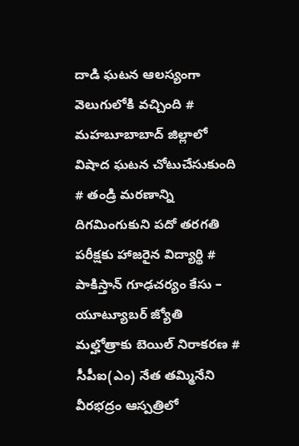దాడి ఘటన ఆలస్యంగా వెలుగులోకి వచ్చింది # మహబూబాబాద్ జిల్లాలో విషాద ఘటన చోటుచేసుకుంది # తండ్రి మరణాన్ని దిగమింగుకుని పదో తరగతి పరీక్షకు హాజరైన విద్యార్థి # పాకిస్తాన్ గూఢచర్యం కేసు – యూట్యూబర్ జ్యోతి మల్హోత్రాకు బెయిల్ నిరాకరణ # సీపీఐ(ఎం) నేత తమ్మినేని వీరభద్రం ఆస్పత్రిలో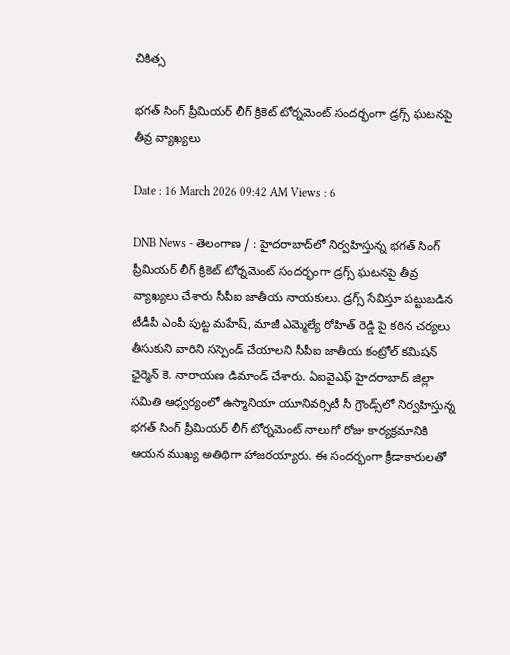చికిత్స

భగత్ సింగ్ ప్రీమియర్ లీగ్ క్రికెట్ టోర్నమెంట్ సందర్భంగా డ్రగ్స్ ఘటనపై తీవ్ర వ్యాఖ్యలు

Date : 16 March 2026 09:42 AM Views : 6

DNB News - తెలంగాణ / : హైదరాబాద్‌లో నిర్వహిస్తున్న భగత్ సింగ్ ప్రీమియర్ లీగ్ క్రికెట్ టోర్నమెంట్ సందర్భంగా డ్రగ్స్ ఘటనపై తీవ్ర వ్యాఖ్యలు చేశారు సీపీఐ జాతీయ నాయకులు. డ్రగ్స్ సేవిస్తూ పట్టుబడిన టీడీపీ ఎంపీ పుట్ట మహేష్, మాజీ ఎమ్మెల్యే రోహిత్ రెడ్డి పై కఠిన చర్యలు తీసుకుని వారిని సస్పెండ్ చేయాలని సీపీఐ జాతీయ కంట్రోల్ కమిషన్ ఛైర్మెన్ కె. నారాయణ డిమాండ్ చేశారు. ఏఐవైఎఫ్ హైదరాబాద్ జిల్లా సమితి ఆధ్వర్యంలో ఉస్మానియా యూనివర్సిటీ సీ గ్రౌండ్స్‌లో నిర్వహిస్తున్న భగత్ సింగ్ ప్రీమియర్ లీగ్ టోర్నమెంట్ నాలుగో రోజు కార్యక్రమానికి ఆయన ముఖ్య అతిథిగా హాజరయ్యారు. ఈ సందర్భంగా క్రీడాకారులతో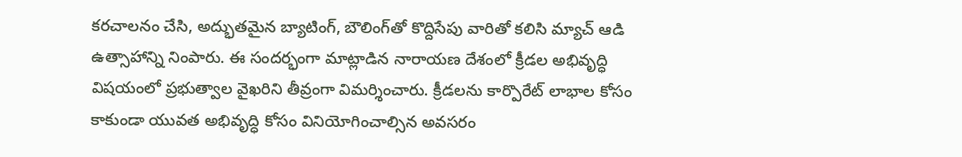కరచాలనం చేసి, అద్భుతమైన బ్యాటింగ్, బౌలింగ్‌తో కొద్దిసేపు వారితో కలిసి మ్యాచ్ ఆడి ఉత్సాహాన్ని నింపారు. ఈ సందర్భంగా మాట్లాడిన నారాయణ దేశంలో క్రీడల అభివృద్ధి విషయంలో ప్రభుత్వాల వైఖరిని తీవ్రంగా విమర్శించారు. క్రీడలను కార్పొరేట్ లాభాల కోసం కాకుండా యువత అభివృద్ధి కోసం వినియోగించాల్సిన అవసరం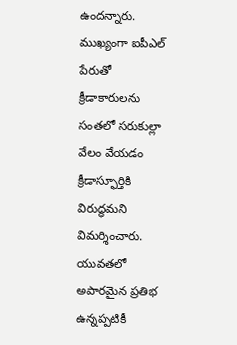ఉందన్నారు. ముఖ్యంగా ఐపీఎల్ పేరుతో క్రీడాకారులను సంతలో సరుకుల్లా వేలం వేయడం క్రీడాస్ఫూర్తికి విరుద్ధమని విమర్శించారు. యువతలో అపారమైన ప్రతిభ ఉన్నప్పటికీ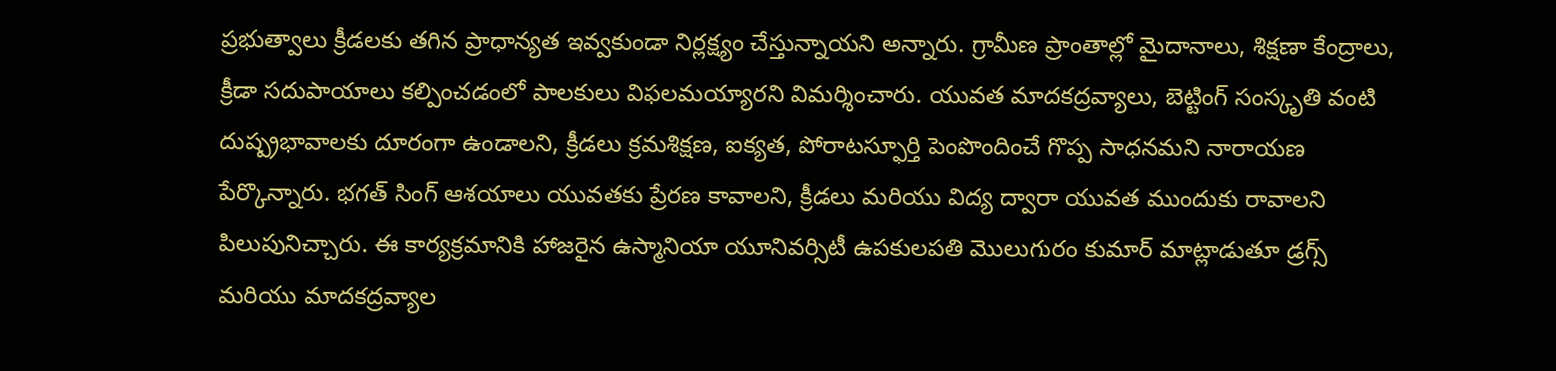ప్రభుత్వాలు క్రీడలకు తగిన ప్రాధాన్యత ఇవ్వకుండా నిర్లక్ష్యం చేస్తున్నాయని అన్నారు. గ్రామీణ ప్రాంతాల్లో మైదానాలు, శిక్షణా కేంద్రాలు, క్రీడా సదుపాయాలు కల్పించడంలో పాలకులు విఫలమయ్యారని విమర్శించారు. యువత మాదకద్రవ్యాలు, బెట్టింగ్ సంస్కృతి వంటి దుష్ప్రభావాలకు దూరంగా ఉండాలని, క్రీడలు క్రమశిక్షణ, ఐక్యత, పోరాటస్ఫూర్తి పెంపొందించే గొప్ప సాధనమని నారాయణ పేర్కొన్నారు. భగత్ సింగ్ ఆశయాలు యువతకు ప్రేరణ కావాలని, క్రీడలు మరియు విద్య ద్వారా యువత ముందుకు రావాలని పిలుపునిచ్చారు. ఈ కార్యక్రమానికి హాజరైన ఉస్మానియా యూనివర్సిటీ ఉపకులపతి మొలుగురం కుమార్ మాట్లాడుతూ డ్రగ్స్ మరియు మాదకద్రవ్యాల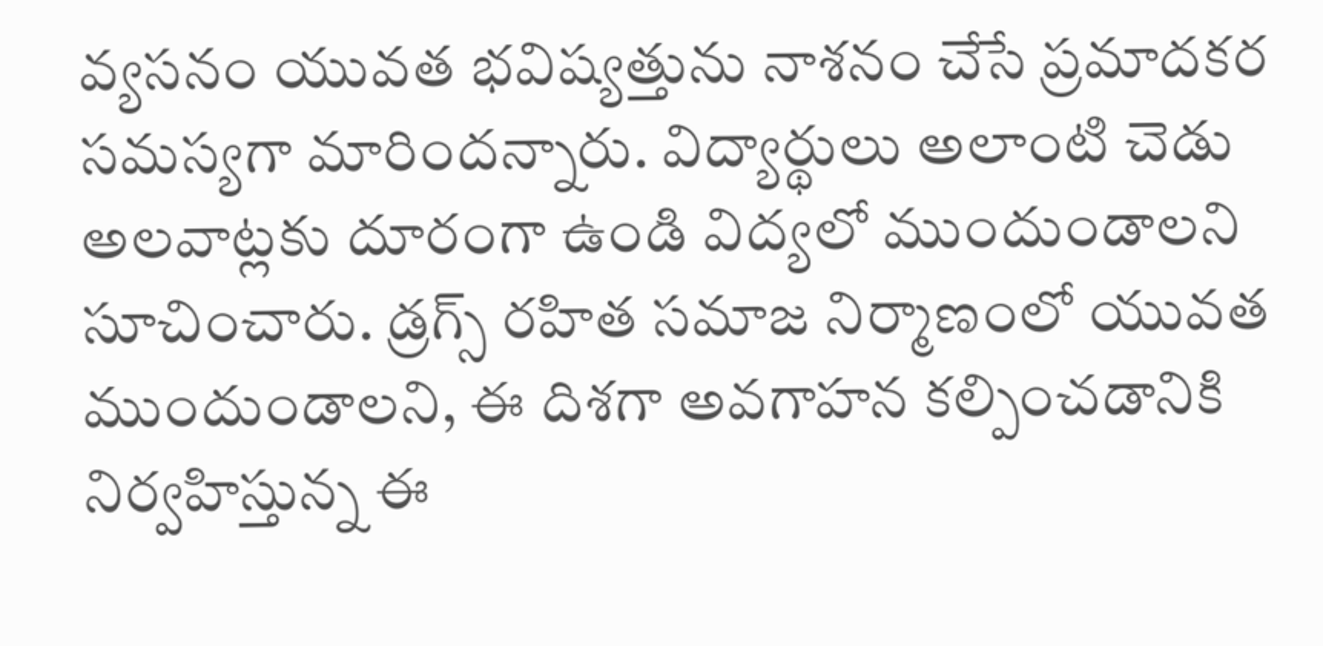వ్యసనం యువత భవిష్యత్తును నాశనం చేసే ప్రమాదకర సమస్యగా మారిందన్నారు. విద్యార్థులు అలాంటి చెడు అలవాట్లకు దూరంగా ఉండి విద్యలో ముందుండాలని సూచించారు. డ్రగ్స్ రహిత సమాజ నిర్మాణంలో యువత ముందుండాలని, ఈ దిశగా అవగాహన కల్పించడానికి నిర్వహిస్తున్న ఈ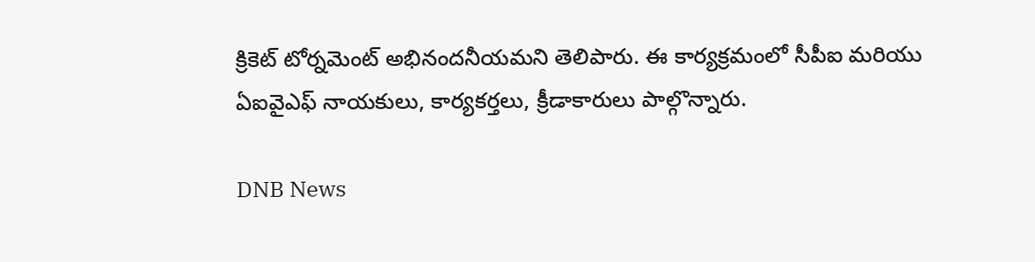క్రికెట్ టోర్నమెంట్ అభినందనీయమని తెలిపారు. ఈ కార్యక్రమంలో సీపీఐ మరియు ఏఐవైఎఫ్ నాయకులు, కార్యకర్తలు, క్రీడాకారులు పాల్గొన్నారు.

DNB News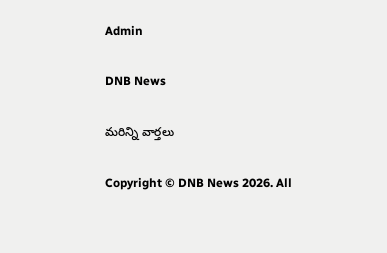Admin

DNB News

మరిన్ని వార్తలు

Copyright © DNB News 2026. All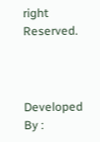right Reserved.



Developed By :